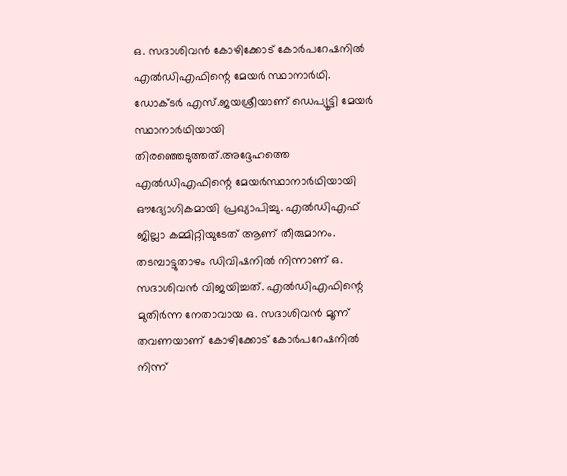ഒ. സദാശിവൻ കോഴിക്കോട് കോർപറേഷനിൽ എൽഡിഎഫിന്റെ മേയർ സ്ഥാനാർഥി. ഡോക്ടർ എസ്.ജയശ്രീയാണ് ഡെപ്യൂട്ടി മേയർ സ്ഥാനാർഥിയായി തിരഞ്ഞെടുത്തത്.അദ്ദേഹത്തെ എൽഡിഎഫിന്റെ മേയർസ്ഥാനാർഥിയായി ഔദ്യോഗികമായി പ്രഖ്യാപിച്ചു. എൽഡിഎഫ് ജില്ലാ കമ്മിറ്റിയുടേത് ആണ് തീരുമാനം. തടമ്പാട്ടുതാഴം ഡിവിഷനിൽ നിന്നാണ് ഒ. സദാശിവൻ വിജയിച്ചത്. എൽഡിഎഫിന്റെ മുതിർന്ന നേതാവായ ഒ. സദാശിവൻ മൂന്ന് തവണയാണ് കോഴിക്കോട് കോർപറേഷനിൽ നിന്ന്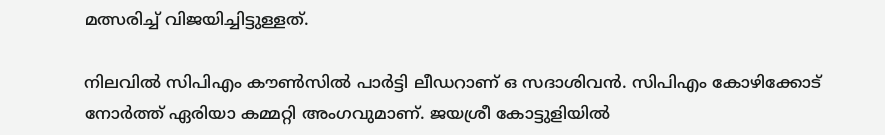മത്സരിച്ച് വിജയിച്ചിട്ടുള്ളത്.

നിലവില്‍ സിപിഎം കൗണ്‍സില്‍ പാര്‍ട്ടി ലീഡറാണ് ഒ സദാശിവന്‍. സിപിഎം കോഴിക്കോട് നോര്‍ത്ത് ഏരിയാ കമ്മറ്റി അംഗവുമാണ്. ജയശ്രീ കോട്ടുളിയിൽ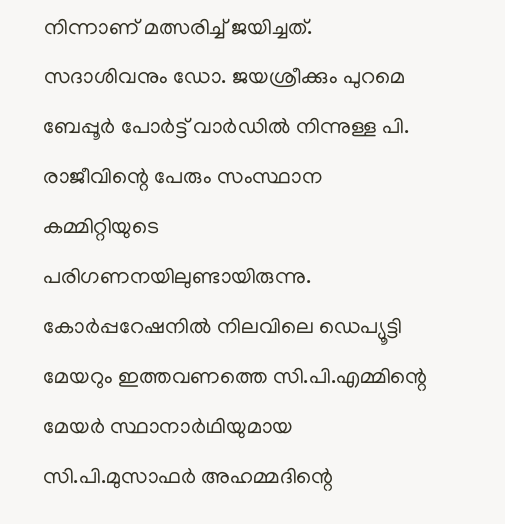നിന്നാണ് മത്സരിച്ച് ജയിച്ചത്. സദാശിവനും ഡോ. ജയശ്രീക്കും പുറമെ ബേപ്പൂര്‍ പോര്‍ട്ട് വാര്‍ഡില്‍ നിന്നുള്ള പി. രാജീവിന്റെ പേരും സംസ്ഥാന കമ്മിറ്റിയുടെ പരിഗണനയിലുണ്ടായിരുന്നു. കോര്‍പ്പറേഷനില്‍ നിലവിലെ ഡെപ്യൂട്ടി മേയറും ഇത്തവണത്തെ സി.പി.എമ്മിന്റെ മേയര്‍ സ്ഥാനാര്‍ഥിയുമായ സി.പി.മുസാഫര്‍ അഹമ്മദിന്റെ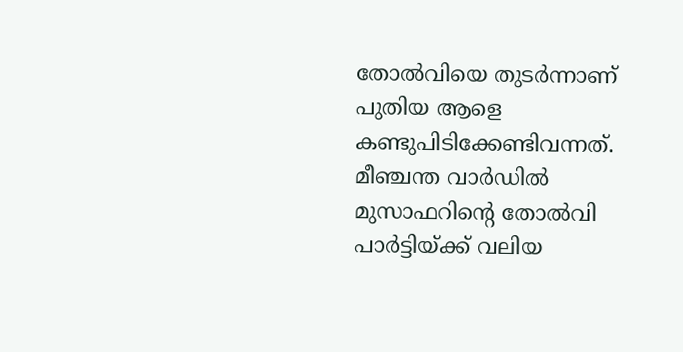തോല്‍വിയെ തുടർന്നാണ് പുതിയ ആളെ കണ്ടുപിടിക്കേണ്ടിവന്നത്. മീഞ്ചന്ത വാർഡിൽ മുസാഫറിന്റെ തോൽവി പാര്‍ട്ടിയ്ക്ക് വലിയ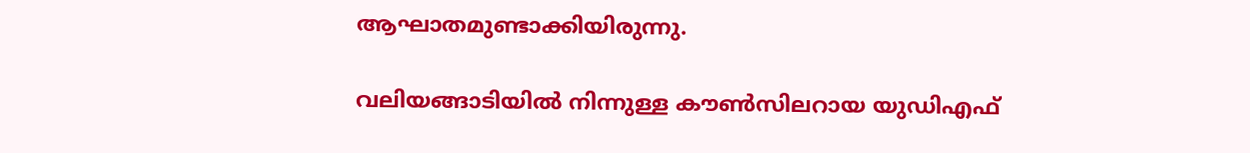ആഘാതമുണ്ടാക്കിയിരുന്നു.

വലിയങ്ങാടിയില്‍ നിന്നുള്ള കൗണ്‍സിലറായ യുഡിഎഫ്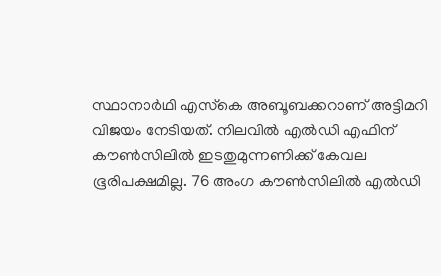സ്ഥാനാര്‍ഥി എസ്‌കെ അബൂബക്കറാണ് അട്ടിമറി വിജയം നേടിയത്. നിലവിൽ എൽഡി എഫിന് കൗൺസിലിൽ ഇടതുമുന്നണിക്ക് കേവല ഭൂരിപക്ഷമില്ല. 76 അംഗ കൗൺസിലിൽ എൽഡി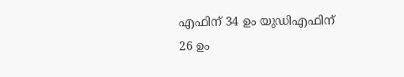എഫിന് 34 ഉം യുഡിഎഫിന് 26 ഉം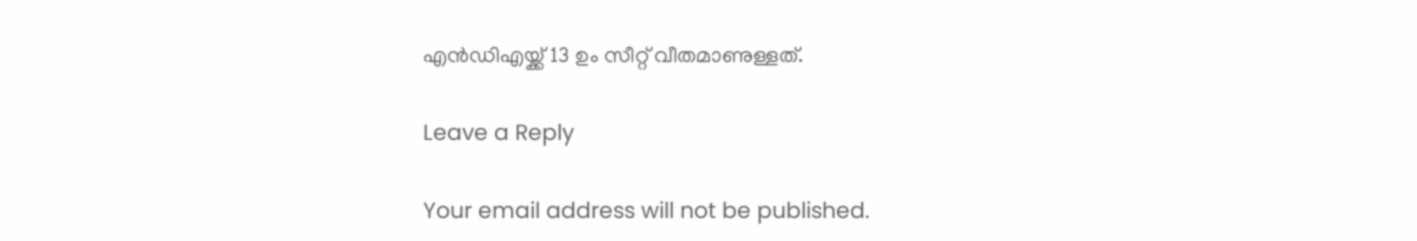എൻഡിഎയ്ക്ക് 13 ഉം സീറ്റ് വീതമാണുള്ളത്.

Leave a Reply

Your email address will not be published.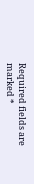Required fields are marked *